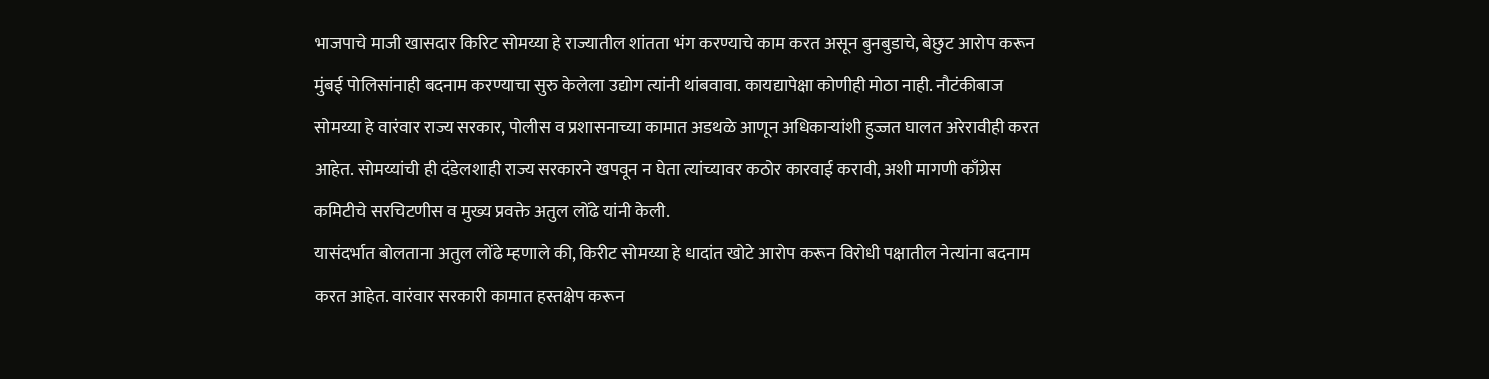भाजपाचे माजी खासदार किरिट सोमय्या हे राज्यातील शांतता भंग करण्याचे काम करत असून बुनबुडाचे, बेछुट आरोप करून मुंबई पोलिसांनाही बदनाम करण्याचा सुरु केलेला उद्योग त्यांनी थांबवावा. कायद्यापेक्षा कोणीही मोठा नाही. नौटंकीबाज सोमय्या हे वारंवार राज्य सरकार, पोलीस व प्रशासनाच्या कामात अडथळे आणून अधिकाऱ्यांशी हुज्जत घालत अरेरावीही करत आहेत. सोमय्यांची ही दंडेलशाही राज्य सरकारने खपवून न घेता त्यांच्यावर कठोर कारवाई करावी, अशी मागणी काँग्रेस कमिटीचे सरचिटणीस व मुख्य प्रवक्ते अतुल लोंढे यांनी केली.
यासंदर्भात बोलताना अतुल लोंढे म्हणाले की, किरीट सोमय्या हे धादांत खोटे आरोप करून विरोधी पक्षातील नेत्यांना बदनाम करत आहेत. वारंवार सरकारी कामात हस्तक्षेप करून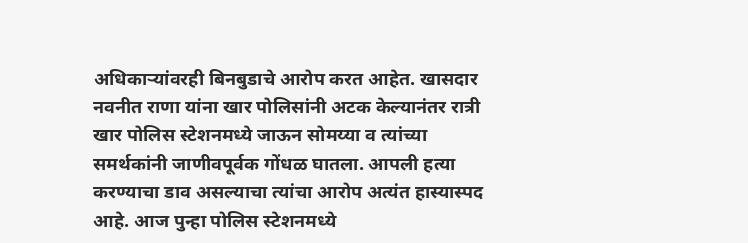अधिकाऱ्यांवरही बिनबुडाचे आरोप करत आहेत. खासदार नवनीत राणा यांना खार पोलिसांनी अटक केल्यानंतर रात्री खार पोलिस स्टेशनमध्ये जाऊन सोमय्या व त्यांच्या समर्थकांनी जाणीवपूर्वक गोंधळ घातला. आपली हत्या करण्याचा डाव असल्याचा त्यांचा आरोप अत्यंत हास्यास्पद आहे. आज पुन्हा पोलिस स्टेशनमध्ये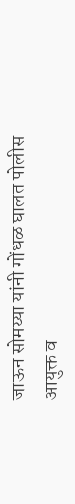जाऊन सोमय्या यांनी गोंधळ घालत पोलीस आयुक्त व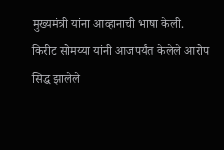मुख्यमंत्री यांना आव्हानाची भाषा केली.
किरीट सोमय्या यांनी आजपर्यंत केलेले आरोप सिद्ध झालेले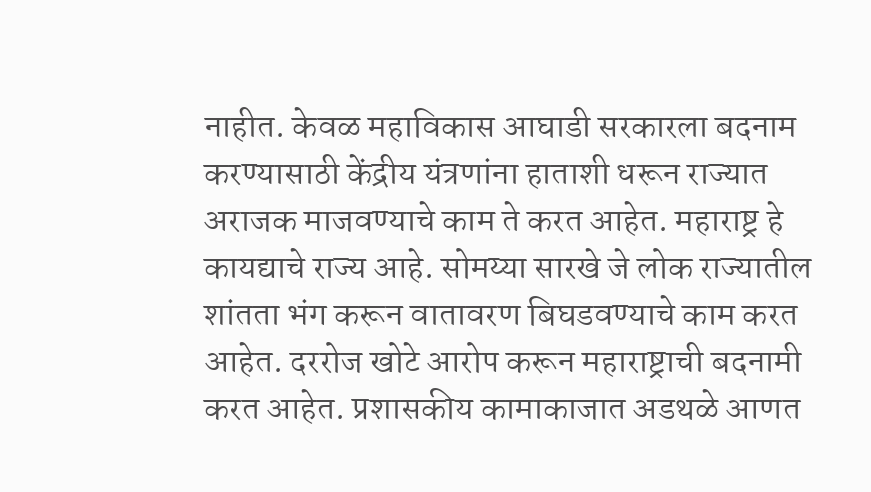नाहीत. केवळ महाविकास आघाडी सरकारला बदनाम करण्यासाठी केंद्रीय यंत्रणांना हाताशी धरून राज्यात अराजक माजवण्याचे काम ते करत आहेत. महाराष्ट्र हे कायद्याचे राज्य आहे. सोमय्या सारखे जे लोक राज्यातील शांतता भंग करून वातावरण बिघडवण्याचे काम करत आहेत. दररोज खोटे आरोप करून महाराष्ट्राची बदनामी करत आहेत. प्रशासकीय कामाकाजात अडथळे आणत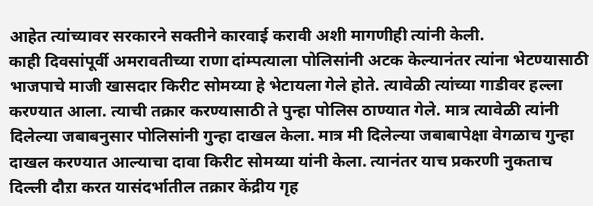आहेत त्यांच्यावर सरकारने सक्तीने कारवाई करावी अशी मागणीही त्यांनी केली.
काही दिवसांपूर्वी अमरावतीच्या राणा दांम्पत्याला पोलिसांनी अटक केल्यानंतर त्यांना भेटण्यासाठी भाजपाचे माजी खासदार किरीट सोमय्या हे भेटायला गेले होते. त्यावेळी त्यांच्या गाडीवर हल्ला करण्यात आला. त्याची तक्रार करण्यासाठी ते पुन्हा पोलिस ठाण्यात गेले. मात्र त्यावेळी त्यांनी दिलेल्या जबाबनुसार पोलिसांनी गुन्हा दाखल केला. मात्र मी दिलेल्या जबाबापेक्षा वेगळाच गुन्हा दाखल करण्यात आल्याचा दावा किरीट सोमय्या यांनी केला. त्यानंतर याच प्रकरणी नुकताच दिल्ली दौऱा करत यासंदर्भातील तक्रार केंद्रीय गृह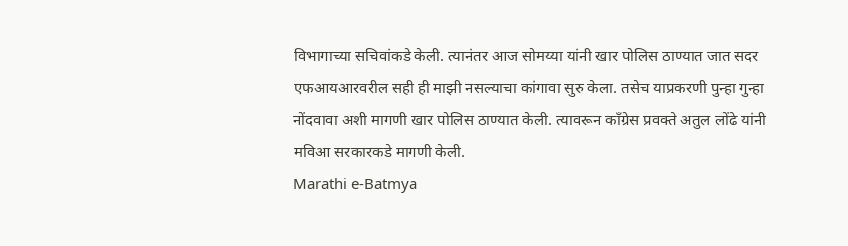विभागाच्या सचिवांकडे केली. त्यानंतर आज सोमय्या यांनी खार पोलिस ठाण्यात जात सदर एफआयआरवरील सही ही माझी नसल्याचा कांगावा सुरु केला. तसेच याप्रकरणी पुन्हा गुन्हा नोंदवावा अशी मागणी खार पोलिस ठाण्यात केली. त्यावरून काँग्रेस प्रवक्ते अतुल लोंढे यांनी मविआ सरकारकडे मागणी केली.
Marathi e-Batmya